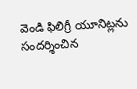వెండి ఫిలిగ్రీ యూనిట్లను సందర్శించిన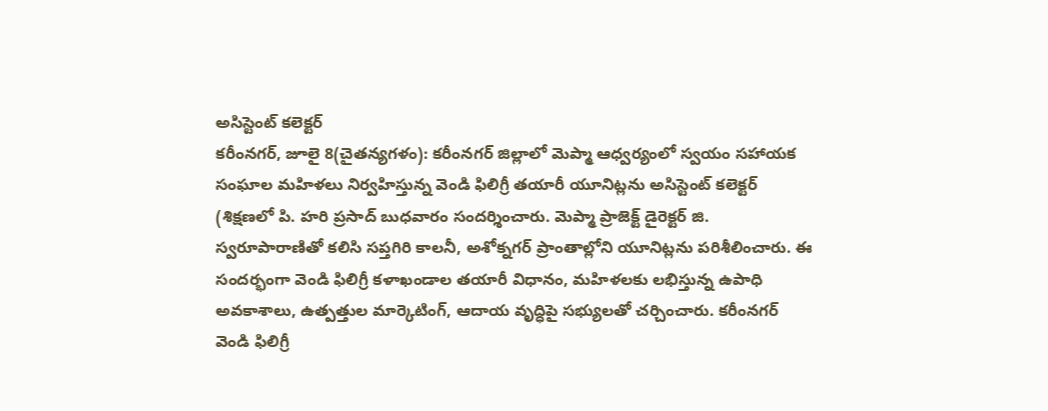అసిస్టెంట్ కలెక్టర్
కరీంనగర్, జూలై 8(చైతన్యగళం): కరీంనగర్ జిల్లాలో మెప్మా ఆధ్వర్యంలో స్వయం సహాయక సంఘాల మహిళలు నిర్వహిస్తున్న వెండి ఫిలిగ్రీ తయారీ యూనిట్లను అసిస్టెంట్ కలెక్టర్ (శిక్షణలో పి. హరి ప్రసాద్ బుధవారం సందర్శించారు. మెప్మా ప్రాజెక్ట్ డైరెక్టర్ జి. స్వరూపారాణితో కలిసి సప్తగిరి కాలనీ, అశోక్నగర్ ప్రాంతాల్లోని యూనిట్లను పరిశీలించారు. ఈ సందర్భంగా వెండి ఫిలిగ్రీ కళాఖండాల తయారీ విధానం, మహిళలకు లభిస్తున్న ఉపాధి అవకాశాలు, ఉత్పత్తుల మార్కెటింగ్, ఆదాయ వృద్ధిపై సభ్యులతో చర్చించారు. కరీంనగర్ వెండి ఫిలిగ్రీ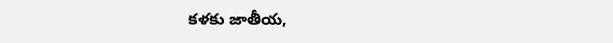కళకు జాతీయ,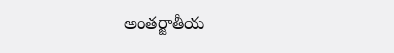అంతర్జాతీయ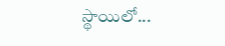స్థాయిలో...